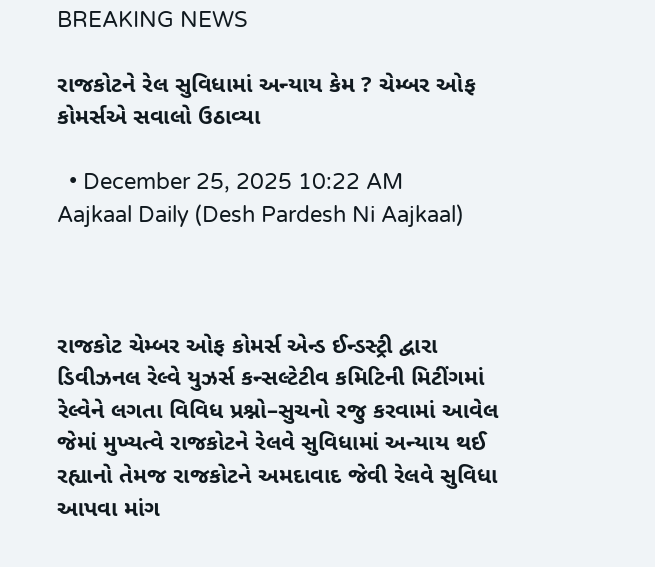BREAKING NEWS

રાજકોટને રેલ સુવિધામાં અન્યાય કેમ ? ચેમ્બર ઓફ કોમર્સએ સવાલો ઉઠાવ્યા

  • December 25, 2025 10:22 AM
Aajkaal Daily (Desh Pardesh Ni Aajkaal)



રાજકોટ ચેમ્બર ઓફ કોમર્સ એન્ડ ઈન્ડસ્ટ્રી દ્વારા ડિવીઝનલ રેલ્વે યુઝર્સ કન્સલ્ટેટીવ કમિટિની મિટીંગમાં રેલ્વેને લગતા વિવિધ પ્રશ્નો–સુચનો રજુ કરવામાં આવેલ જેમાં મુખ્યત્વે રાજકોટને રેલવે સુવિધામાં અન્યાય થઈ રહ્યાનો તેમજ રાજકોટને અમદાવાદ જેવી રેલવે સુવિધા આપવા માંગ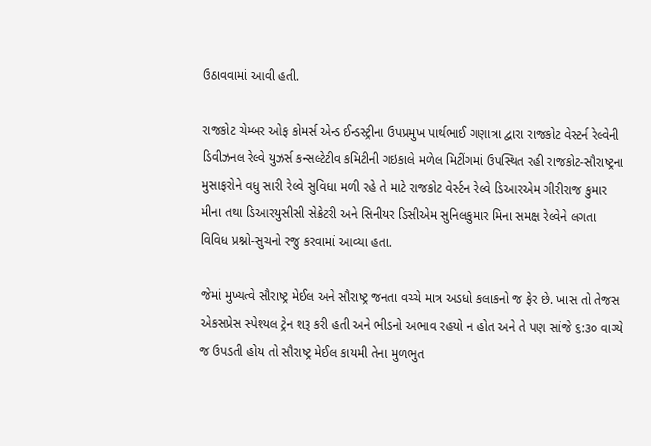ઉઠાવવામાં આવી હતી.

રાજકોટ ચેમ્બર ઓફ કોમર્સ એન્ડ ઈન્ડસ્ટ્રીના ઉપપ્રમુખ પાર્થભાઈ ગણાત્રા દ્વારા રાજકોટ વેસ્ટર્ન રેલ્વેની ડિવીઝનલ રેલ્વે યુઝર્સ કન્સલ્ટેટીવ કમિટીની ગઇકાલે મળેલ મિટીંગમાં ઉપસ્થિત રહી રાજકોટ-સૌરાષ્ટ્રના મુસાફરોને વધુ સારી રેલ્વે સુવિધા મળી રહે તે માટે રાજકોટ વેર્સ્ટન રેલ્વે ડિઆરએમ ગીરીરાજ કુમાર મીના તથા ડિઆરયુસીસી સેક્રેટરી અને સિનીયર ડિસીએમ સુનિલકુમાર મિના સમક્ષ રેલ્વેને લગતા વિવિધ પ્રશ્નો-સુચનો રજુ કરવામાં આવ્યા હતા.

જેમાં મુખ્યત્વે સૌરાષ્ટ્ર મેઈલ અને સૌરાષ્ટ્ર જનતા વચ્ચે માત્ર અડધો કલાકનો જ ફેર છે. ખાસ તો તેજસ એકસપ્રેસ સ્પેશ્યલ ટ્રેન શરૂ કરી હતી અને ભીડનો અભાવ રહયો ન હોત અને તે પણ સાંજે ૬:૩૦ વાગ્યે જ ઉપડતી હોય તો સૌરાષ્ટ્ર મેઈલ કાયમી તેના મુળભુત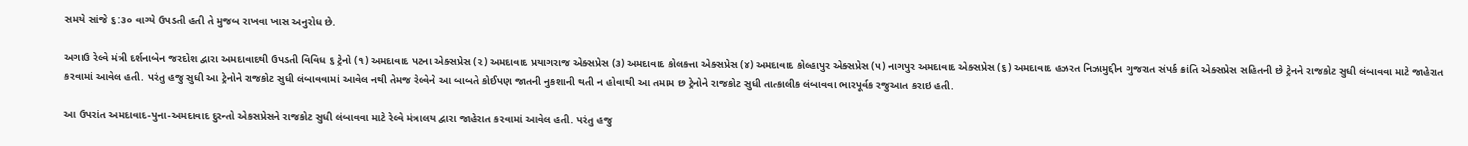સમયે સાંજે ૬:૩૦ વાગ્યે ઉપડતી હતી તે મુજબ રાખવા ખાસ અનુરોધ છે.

અગાઉ રેલ્વે મંત્રી દર્શનાબેન જરદોશ દ્વારા અમદાવાદથી ઉપડતી વિવિધ ૬ ટ્રેનો (૧) અમદાવાદ પટના એક્સપ્રેસ (૨) અમદાવાદ પ્રયાગરાજ એક્સપ્રેસ (૩) અમદાવાદ કોલકત્તા એક્સપ્રેસ (૪) અમદાવાદ કોલ્હાપુર એક્સપ્રેસ (૫) નાગપુર અમદાવાદ એક્સપ્રેસ (૬) અમદાવાદ હઝરત નિઝામુદ્દીન ગુજરાત સંપર્ક ક્રાંતિ એક્સપ્રેસ સહિતની છે ટ્રેનને રાજકોટ સુધી લંબાવવા માટે જાહેરાત કરવામાં આવેલ હતી. પરંતુ હજુ સુધી આ ટ્રેનોને રાજકોટ સુધી લંબાવવામાં આવેલ નથી તેમજ રેલ્વેને આ બાબતે કોઈપણ જાતની નુકશાની થતી ન હોવાથી આ તમામ છ ટ્રેનોને રાજકોટ સુધી તાત્કાલીક લંબાવવા ભારપૂર્વક રજુઆત કરાઇ હતી.

આ ઉપરાંત અમદાવાદ-પુના-અમદાવાદ દુરન્તો એકસપ્રેસને રાજકોટ સુધી લંબાવવા માટે રેલ્વે મંત્રાલય દ્વારા જાહેરાત કરવામાં આવેલ હતી. પરંતુ હજુ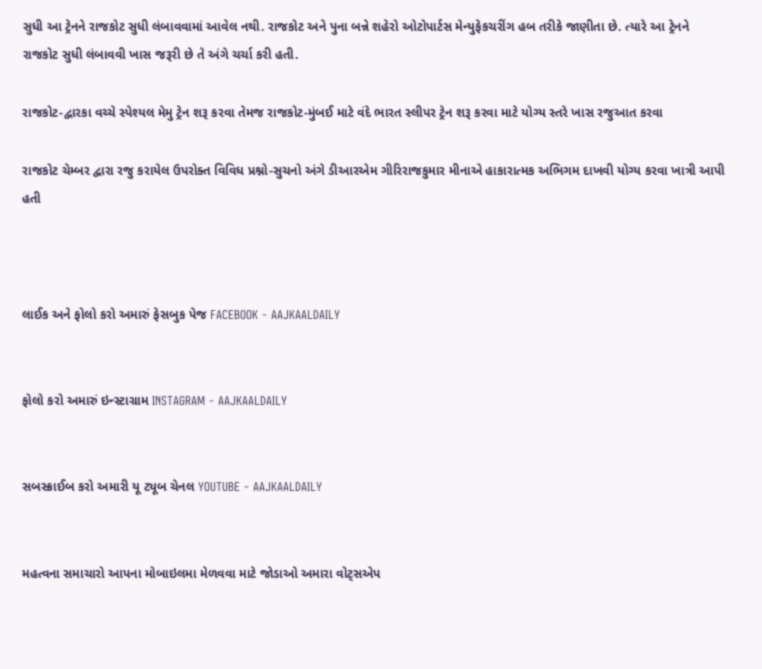સુધી આ ટ્રેનને રાજકોટ સુધી લંબાવવામાં આવેલ નથી. રાજકોટ અને પુના બન્ને શહેરો ઓટોપાર્ટસ મેન્યુફેકચરીંગ હબ તરીકે જાણીતા છે. ત્યારે આ ટ્રેનને રાજકોટ સુધી લંબાવવી ખાસ જરૂરી છે તે અંગે ચર્ચા કરી હતી.

રાજકોટ-દ્વારકા વચ્ચે સ્પેશ્યલ મેમુ ટ્રેન શરૂ કરવા તેમજ રાજકોટ-મુંબઈ માટે વંદે ભારત સ્લીપર ટ્રેન શરૂ કરવા માટે યોગ્ય સ્તરે ખાસ રજુઆત કરવા

રાજકોટ ચેમ્બર દ્વારા રજુ કરાયેલ ઉપરોક્ત વિવિધ પ્રશ્નો-સુચનો અંગે ડીઆરએમ ગીરિરાજકુમાર મીનાએ હાકારાત્મક અભિગમ દાખવી યોગ્ય કરવા ખાત્રી આપી હતી



લાઈક અને ફોલો કરો અમારું ફેસબુક પેજ FACEBOOK - AAJKAALDAILY


ફોલો કરો અમારું ઇન્સ્ટાગ્રામ INSTAGRAM - AAJKAALDAILY


સબસ્ક્રાઈબ કરો અમારી યૂ ટ્યૂબ ચેનલ YOUTUBE - AAJKAALDAILY


મહત્વના સમાચારો આપના મોબાઇલમા મેળવવા માટે જોડાઓ અમારા વોટ્સએપ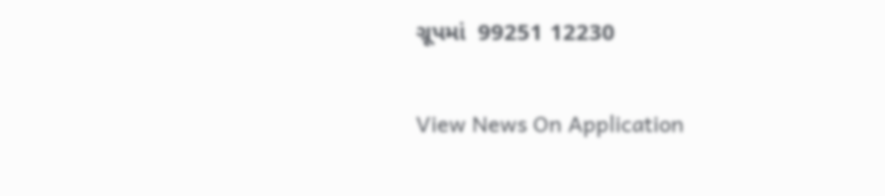ગ્રૂપમાં  99251 12230

View News On Application